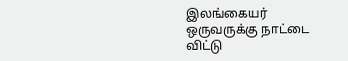இலங்கையர் ஒருவருக்கு நாட்டை விட்டு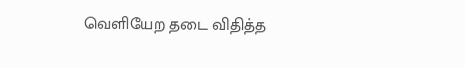வெளியேற தடை விதித்த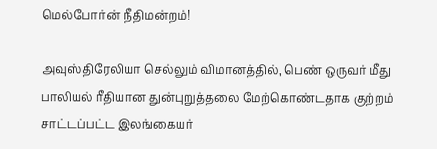மெல்போர்ன் நீதிமன்றம்!

அவுஸ்திரேலியா செல்லும் விமானத்தில், பெண் ஒருவர் மீது பாலியல் ரீதியான துன்புறுத்தலை மேற்கொண்டதாக குற்றம் சாட்டப்பட்ட இலங்கையர்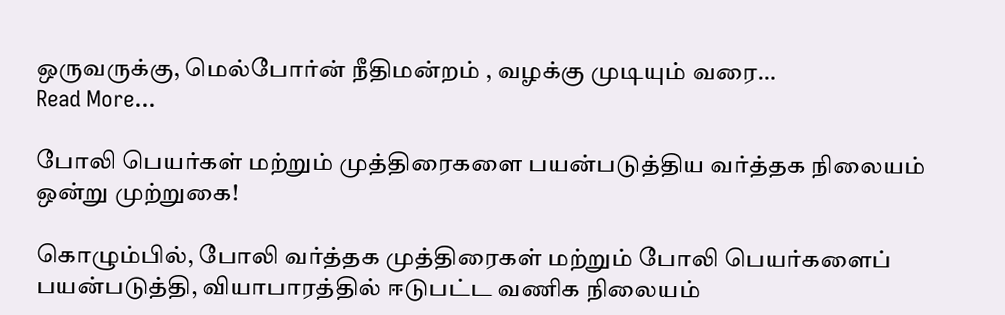ஒருவருக்கு, மெல்போர்ன் நீதிமன்றம் , வழக்கு முடியும் வரை…
Read More...

போலி பெயர்கள் மற்றும் முத்திரைகளை பயன்படுத்திய வர்த்தக நிலையம் ஒன்று முற்றுகை!

கொழும்பில், போலி வர்த்தக முத்திரைகள் மற்றும் போலி பெயர்களைப் பயன்படுத்தி, வியாபாரத்தில் ஈடுபட்ட வணிக நிலையம்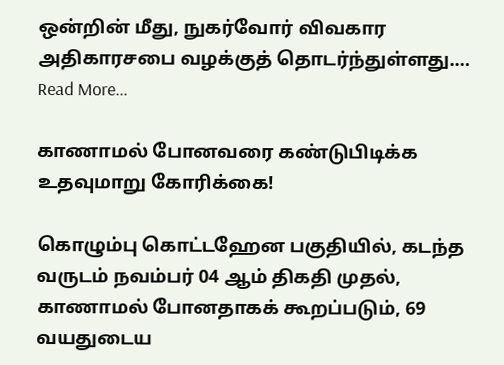ஒன்றின் மீது, நுகர்வோர் விவகார அதிகாரசபை வழக்குத் தொடர்ந்துள்ளது.…
Read More...

காணாமல் போனவரை கண்டுபிடிக்க உதவுமாறு கோரிக்கை!

கொழும்பு கொட்டஹேன பகுதியில், கடந்த வருடம் நவம்பர் 04 ஆம் திகதி முதல், காணாமல் போனதாகக் கூறப்படும், 69 வயதுடைய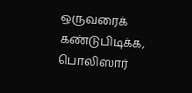ஒருவரைக் கண்டுபிடிக்க, பொலிஸார்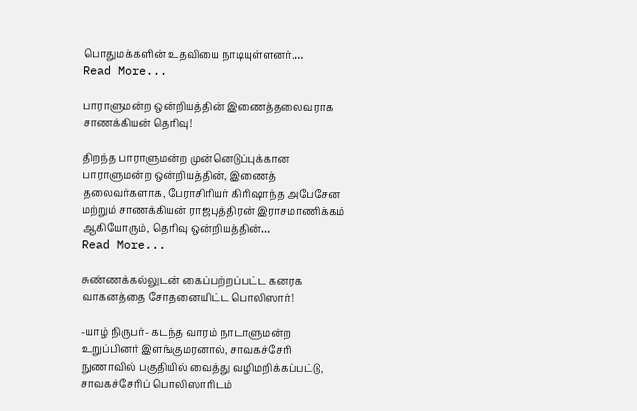பொதுமக்களின் உதவியை நாடியுள்ளனர்.…
Read More...

பாராளுமன்ற ஒன்றியத்தின் இணைத்தலைவராக சாணக்கியன் தெரிவு!

திறந்த பாராளுமன்ற முன்னெடுப்புக்கான பாராளுமன்ற ஒன்றியத்தின், இணைத் தலைவர்களாக, பேராசிரியர் கிரிஷாந்த அபேசேன மற்றும் சாணக்கியன் ராஜபுத்திரன் இராசமாணிக்கம் ஆகியோரும், தெரிவு ஒன்றியத்தின்…
Read More...

சுண்ணக்கல்லுடன் கைப்பற்றப்பட்ட கனரக வாகனத்தை சோதனையிட்ட பொலிஸார்!

-யாழ் நிருபர்- கடந்த வாரம் நாடாளுமன்ற உறுப்பினர் இளங்குமரனால், சாவகச்சேரி நுணாவில் பகுதியில் வைத்து வழிமறிக்கப்பட்டு, சாவகச்சேரிப் பொலிஸாரிடம்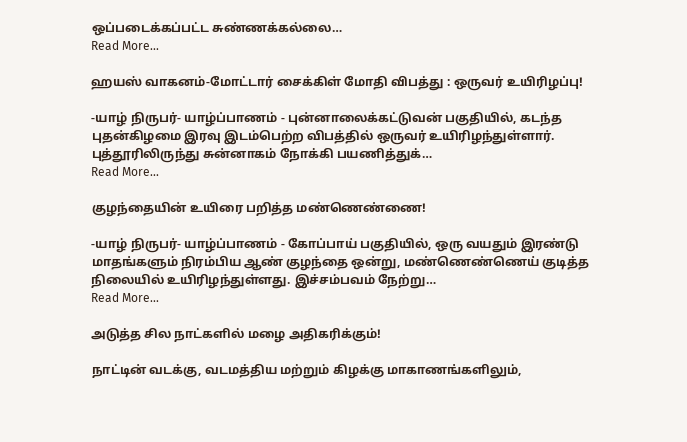ஒப்படைக்கப்பட்ட சுண்ணக்கல்லை…
Read More...

ஹயஸ் வாகனம்-மோட்டார் சைக்கிள் மோதி விபத்து : ஒருவர் உயிரிழப்பு!

-யாழ் நிருபர்- யாழ்ப்பாணம் - புன்னாலைக்கட்டுவன் பகுதியில், கடந்த புதன்கிழமை இரவு இடம்பெற்ற விபத்தில் ஒருவர் உயிரிழந்துள்ளார். புத்தூரிலிருந்து சுன்னாகம் நோக்கி பயணித்துக்…
Read More...

குழந்தையின் உயிரை பறித்த மண்ணெண்ணை!

-யாழ் நிருபர்- யாழ்ப்பாணம் - கோப்பாய் பகுதியில், ஒரு வயதும் இரண்டு மாதங்களும் நிரம்பிய ஆண் குழந்தை ஒன்று, மண்ணெண்ணெய் குடித்த நிலையில் உயிரிழந்துள்ளது. இச்சம்பவம் நேற்று…
Read More...

அடுத்த சில நாட்களில் மழை அதிகரிக்கும்!

நாட்டின் வடக்கு, வடமத்திய மற்றும் கிழக்கு மாகாணங்களிலும்,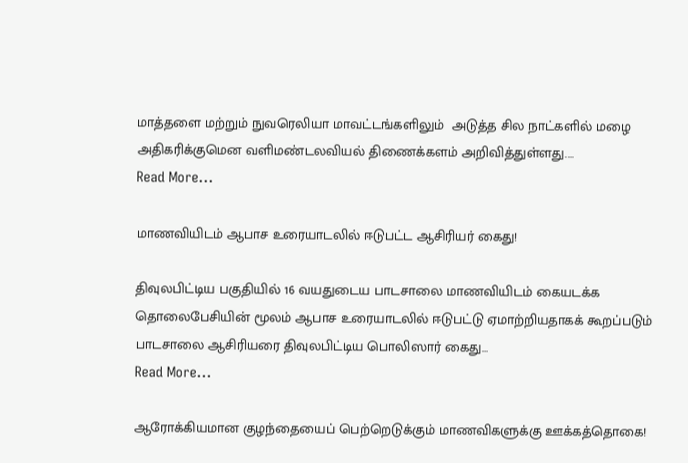மாத்தளை மற்றும் நுவரெலியா மாவட்டங்களிலும்  அடுத்த சில நாட்களில் மழை அதிகரிக்குமென வளிமண்டலவியல் திணைக்களம் அறிவித்துள்ளது.…
Read More...

மாணவியிடம் ஆபாச உரையாடலில் ஈடுபட்ட ஆசிரியர் கைது!

திவுலபிட்டிய பகுதியில் 16 வயதுடைய பாடசாலை மாணவியிடம் கையடக்க தொலைபேசியின் மூலம் ஆபாச உரையாடலில் ஈடுபட்டு ஏமாற்றியதாகக் கூறப்படும் பாடசாலை ஆசிரியரை திவுலபிட்டிய பொலிஸார் கைது…
Read More...

ஆரோக்கியமான குழந்தையைப் பெற்றெடுக்கும் மாணவிகளுக்கு ஊக்கத்தொகை!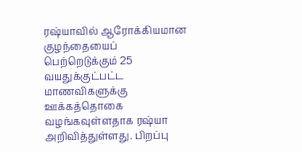ரஷ்யாவில் ஆரோக்கியமான குழந்தையைப் பெற்றெடுக்கும் 25 வயதுக்குட்பட்ட மாணவிகளுக்கு ஊக்கத்தொகை வழங்கவுள்ளதாக ரஷ்யா அறிவித்துள்ளது. பிறப்பு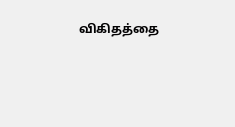விகிதத்தை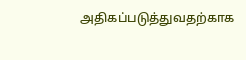அதிகப்படுத்துவதற்காக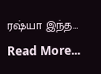ரஷ்யா இந்த…
Read More...